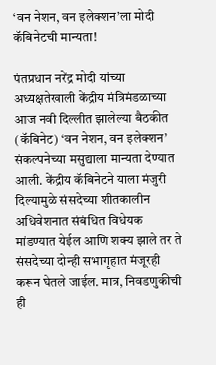‘वन नेशन, वन इलेक्शन’ला मोदी कॅबिनेटची मान्यता!

पंतप्रधान नरेंद्र मोदी यांच्या अध्यक्षतेखाली केंद्रीय मंत्रिमंडळाच्या आज नवी दिल्लीत झालेल्या बैठकीत (कॅबिनेट) ‘वन नेशन, वन इलेक्शन’ संकल्पनेच्या मसुद्याला मान्यता देण्यात आली. केंद्रीय कॅबिनेटने याला मंजुरी दिल्यामुळे संसदेच्या शीतकालीन अधिवेशनात संबंधित विधेयक मांडण्यात येईल आणि शक्य झाले तर ते संसदेच्या दोन्ही सभागृहात मंजूरही करून घेतले जाईल. मात्र, निवडणुकीची ही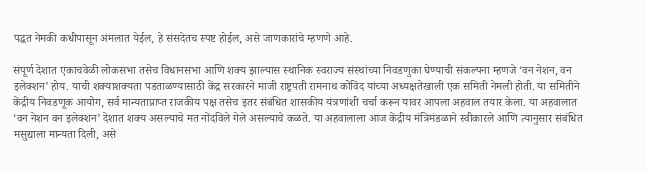पद्धत नेमकी कधीपासून अंमलात येईल, हे संसदेतच स्पष्ट होईल, असे जाणकारांचे म्हणणे आहे.

संपूर्ण देशात एकाचवेळी लोकसभा तसेच विधानसभा आणि शक्य झाल्यास स्थानिक स्वराज्य संस्थांच्या निवडणुका घेण्याची संकल्पना म्हणजे ‘वन नेशन, वन इलेक्शन’ होय. याची शक्याशक्यता पडताळण्यासाठी केंद्र सरकारने माजी राष्ट्रपती रामनाथ कोविंद यांच्या अध्यक्षतेखाली एक समिती नेमली होती. या समितीने केंद्रीय निवडणूक आयोग, सर्व मान्यताप्राप्त राजकीय पक्ष तसेच इतर संबंधित शासकीय यंत्रणांशी चर्चा करून यावर आपला अहवाल तयार केला. या अहवालात ‘वन नेशन वन इलेक्शन’ देशात शक्य असल्याचे मत नोंदविले गेले असल्याचे कळते. या अहवालाला आज केंद्रीय मंत्रिमंडळाने स्वीकारले आणि त्यानुसार संबंधित मसुद्याला मान्यता दिली, असे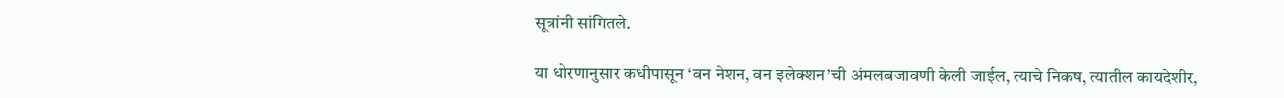सूत्रांनी सांगितले.

या धोरणानुसार कधीपासून ‘वन नेशन, वन इलेक्शन’ची अंमलबजावणी केली जाईल, त्याचे निकष, त्यातील कायदेशीर,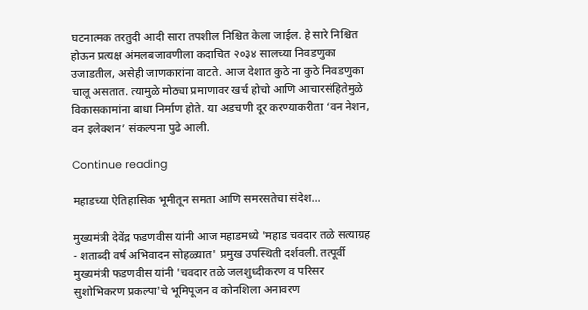घटनात्मक तरतुदी आदी सारा तपशील निश्चित केला जाईल. हे सारे निश्चित होऊन प्रत्यक्ष अंमलबजावणीला कदाचित २०३४ सालच्या निवडणुका उजाडतील, असेही जाणकारांना वाटते. आज देशात कुठे ना कुठे निवडणुका चालू असतात. त्यामुळे मोठ्या प्रमाणावर खर्च होचो आणि आचारसंहितेमुळे विकासकामांना बाधा निर्माण होते. या अडचणी दूर करण्याकरीता ‘वन नेशन, वन इलेक्शन’ संकल्पना पुढे आली.

Continue reading

महाडच्या ऐतिहासिक भूमीतून समता आणि समरसतेचा संदेश…

मुख्यमंत्री देवेंद्र फडणवीस यांनी आज महाडमध्ये 'महाड चवदार तळे सत्याग्रह - शताब्दी वर्ष अभिवादन सोहळ्यात' प्रमुख उपस्थिती दर्शवली. तत्पूर्वी मुख्यमंत्री फडणवीस यांनी 'चवदार तळे जलशुध्दीकरण व परिसर सुशोभिकरण प्रकल्पा'चे भूमिपूजन व कोनशिला अनावरण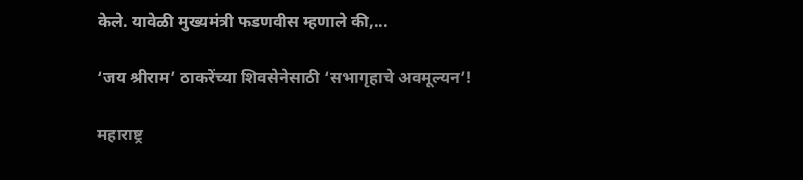केले. यावेळी मुख्यमंत्री फडणवीस म्हणाले की,...

‘जय श्रीराम’ ठाकरेंच्या शिवसेनेसाठी ‘सभागृहाचे अवमूल्यन’!

महाराष्ट्र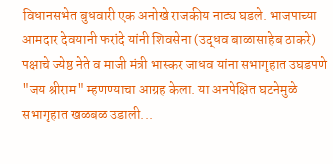विधानसभेत बुधवारी एक अनोखे राजकीय नाट्य घडले. भाजपाच्या आमदार देवयानी फरांदे यांनी शिवसेना (उद्धव बाळासाहेब ठाकरे) पक्षाचे ज्येष्ठ नेते व माजी मंत्री भास्कर जाधव यांना सभागृहात उघडपणे "जय श्रीराम" म्हणण्याचा आग्रह केला. या अनपेक्षित घटनेमुळे सभागृहात खळबळ उडाली...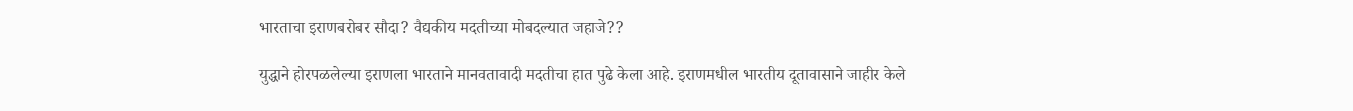भारताचा इराणबरोबर सौदा? वैद्यकीय मदतीच्या मोबदल्यात जहाजे??

युद्धाने होरपळलेल्या इराणला भारताने मानवतावादी मदतीचा हात पुढे केला आहे. इराणमधील भारतीय दूतावासाने जाहीर केले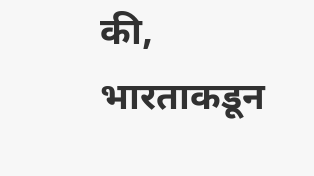की, भारताकडून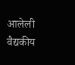आलेली वैद्यकीय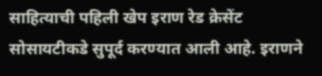साहित्याची पहिली खेप इराण रेड क्रेसेंट सोसायटीकडे सुपूर्द करण्यात आली आहे. इराणने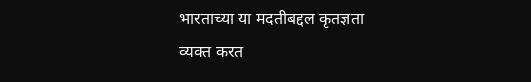भारताच्या या मदतीबद्दल कृतज्ञता व्यक्त करत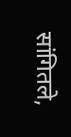सांगितले,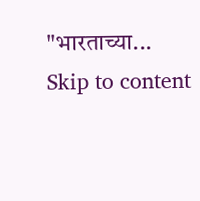"भारताच्या...
Skip to content